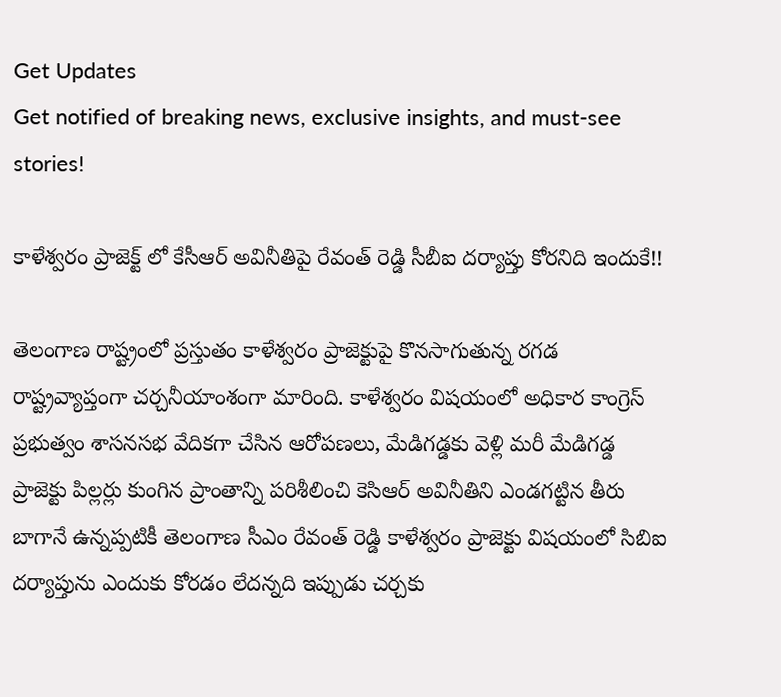Get Updates
Get notified of breaking news, exclusive insights, and must-see stories!

కాళేశ్వరం ప్రాజెక్ట్ లో కేసీఆర్ అవినీతిపై రేవంత్ రెడ్డి సీబీఐ దర్యాప్తు కోరనిది ఇందుకే!!

తెలంగాణ రాష్ట్రంలో ప్రస్తుతం కాళేశ్వరం ప్రాజెక్టుపై కొనసాగుతున్న రగడ రాష్ట్రవ్యాప్తంగా చర్చనీయాంశంగా మారింది. కాళేశ్వరం విషయంలో అధికార కాంగ్రెస్ ప్రభుత్వం శాసనసభ వేదికగా చేసిన ఆరోపణలు, మేడిగడ్డకు వెళ్లి మరీ మేడిగడ్డ ప్రాజెక్టు పిల్లర్లు కుంగిన ప్రాంతాన్ని పరిశీలించి కెసిఆర్ అవినీతిని ఎండగట్టిన తీరు బాగానే ఉన్నప్పటికీ తెలంగాణ సీఎం రేవంత్ రెడ్డి కాళేశ్వరం ప్రాజెక్టు విషయంలో సిబిఐ దర్యాప్తును ఎందుకు కోరడం లేదన్నది ఇప్పుడు చర్చకు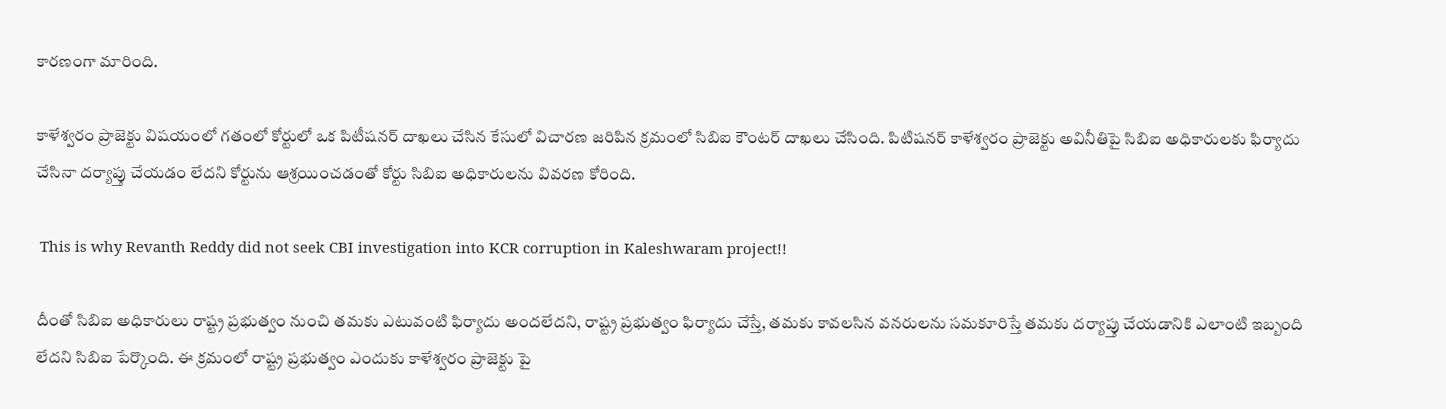కారణంగా మారింది.

కాళేశ్వరం ప్రాజెక్టు విషయంలో గతంలో కోర్టులో ఒక పిటీషనర్ దాఖలు చేసిన కేసులో విచారణ జరిపిన క్రమంలో సిబిఐ కౌంటర్ దాఖలు చేసింది. పిటిషనర్ కాళేశ్వరం ప్రాజెక్టు అవినీతిపై సిబిఐ అధికారులకు ఫిర్యాదు చేసినా దర్యాప్తు చేయడం లేదని కోర్టును ఆశ్రయించడంతో కోర్టు సిబిఐ అధికారులను వివరణ కోరింది.

 This is why Revanth Reddy did not seek CBI investigation into KCR corruption in Kaleshwaram project!!

దీంతో సిబిఐ అధికారులు రాష్ట్ర ప్రభుత్వం నుంచి తమకు ఎటువంటి ఫిర్యాదు అందలేదని, రాష్ట్ర ప్రభుత్వం ఫిర్యాదు చేస్తే, తమకు కావలసిన వనరులను సమకూరిస్తే తమకు దర్యాప్తు చేయడానికి ఎలాంటి ఇబ్బంది లేదని సిబిఐ పేర్కొంది. ఈ క్రమంలో రాష్ట్ర ప్రభుత్వం ఎందుకు కాళేశ్వరం ప్రాజెక్టు పై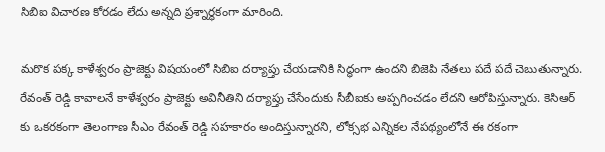సిబిఐ విచారణ కోరడం లేదు అన్నది ప్రశ్నార్థకంగా మారింది.

మరొక పక్క కాళేశ్వరం ప్రాజెక్టు విషయంలో సిబిఐ దర్యాప్తు చేయడానికి సిద్ధంగా ఉందని బిజెపి నేతలు పదే పదే చెబుతున్నారు. రేవంత్ రెడ్డి కావాలనే కాళేశ్వరం ప్రాజెక్టు అవినీతిని దర్యాప్తు చేసేందుకు సీబీఐకు అప్పగించడం లేదని ఆరోపిస్తున్నారు. కెసిఆర్ కు ఒకరకంగా తెలంగాణ సీఎం రేవంత్ రెడ్డి సహకారం అందిస్తున్నారని, లోక్సభ ఎన్నికల నేపథ్యంలోనే ఈ రకంగా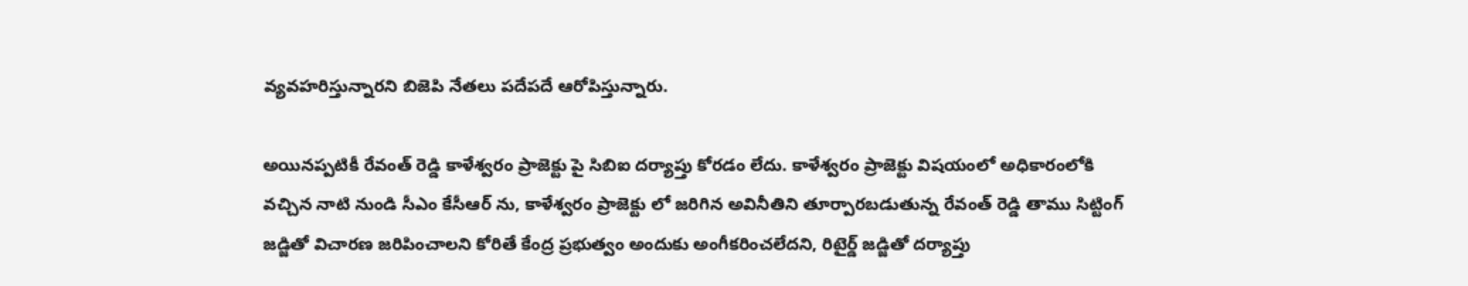వ్యవహరిస్తున్నారని బిజెపి నేతలు పదేపదే ఆరోపిస్తున్నారు.

అయినప్పటికీ రేవంత్ రెడ్డి కాళేశ్వరం ప్రాజెక్టు పై సిబిఐ దర్యాప్తు కోరడం లేదు. కాళేశ్వరం ప్రాజెక్టు విషయంలో అధికారంలోకి వచ్చిన నాటి నుండి సీఎం కేసీఆర్ ను, కాళేశ్వరం ప్రాజెక్టు లో జరిగిన అవినీతిని తూర్పారబడుతున్న రేవంత్ రెడ్డి తాము సిట్టింగ్ జడ్జితో విచారణ జరిపించాలని కోరితే కేంద్ర ప్రభుత్వం అందుకు అంగీకరించలేదని, రిటైర్డ్ జడ్జితో దర్యాప్తు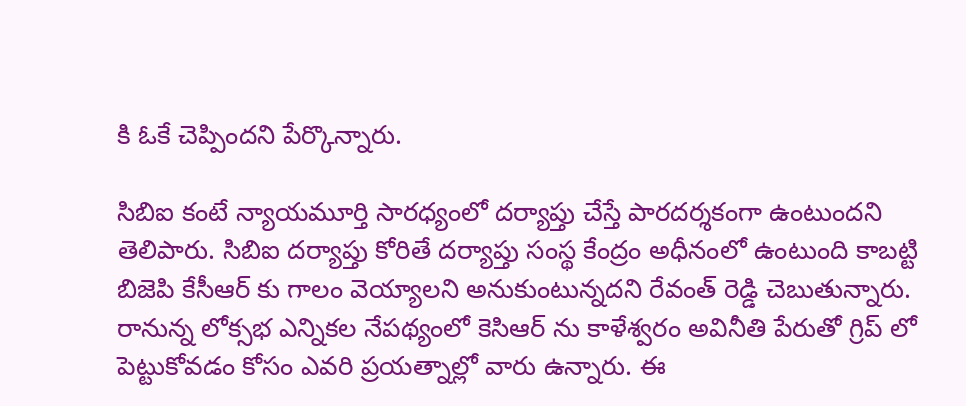కి ఓకే చెప్పిందని పేర్కొన్నారు.

సిబిఐ కంటే న్యాయమూర్తి సారధ్యంలో దర్యాప్తు చేస్తే పారదర్శకంగా ఉంటుందని తెలిపారు. సిబిఐ దర్యాప్తు కోరితే దర్యాప్తు సంస్థ కేంద్రం అధీనంలో ఉంటుంది కాబట్టి బిజెపి కేసీఆర్ కు గాలం వెయ్యాలని అనుకుంటున్నదని రేవంత్ రెడ్డి చెబుతున్నారు. రానున్న లోక్సభ ఎన్నికల నేపథ్యంలో కెసిఆర్ ను కాళేశ్వరం అవినీతి పేరుతో గ్రిప్ లో పెట్టుకోవడం కోసం ఎవరి ప్రయత్నాల్లో వారు ఉన్నారు. ఈ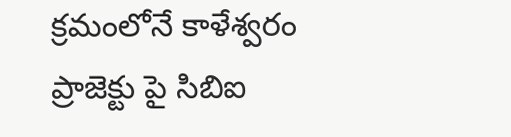క్రమంలోనే కాళేశ్వరం ప్రాజెక్టు పై సిబిఐ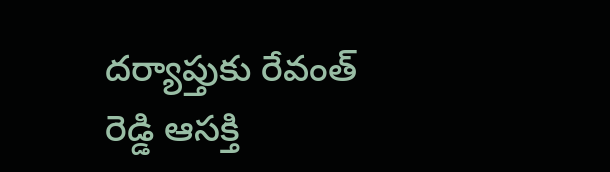దర్యాప్తుకు రేవంత్ రెడ్డి ఆసక్తి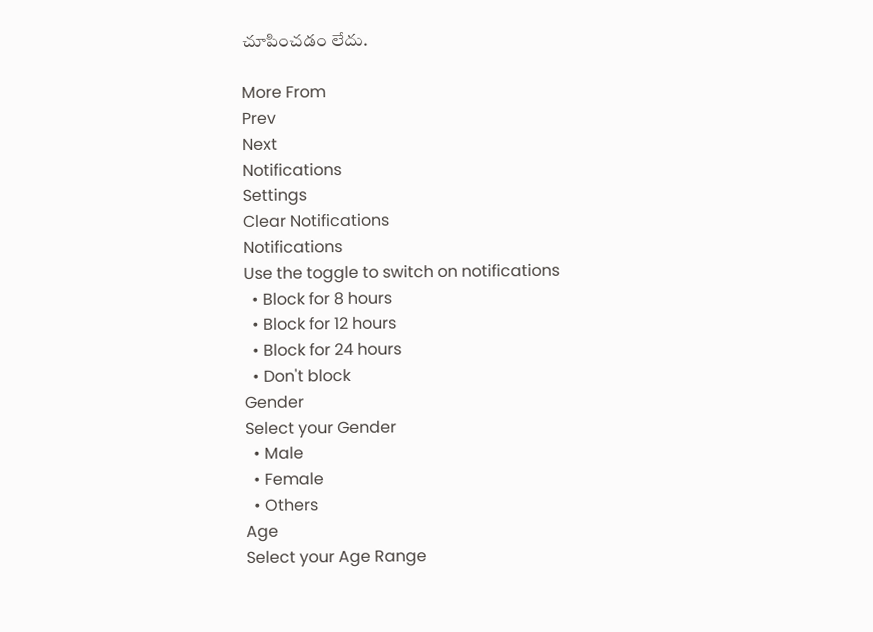చూపించడం లేదు.

More From
Prev
Next
Notifications
Settings
Clear Notifications
Notifications
Use the toggle to switch on notifications
  • Block for 8 hours
  • Block for 12 hours
  • Block for 24 hours
  • Don't block
Gender
Select your Gender
  • Male
  • Female
  • Others
Age
Select your Age Range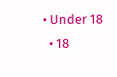• Under 18
  • 18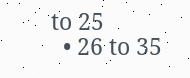to 25
  • 26 to 35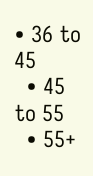• 36 to 45
  • 45 to 55
  • 55+